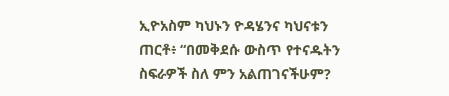ኢዮአስም ካህኑን ዮዳሄንና ካህናቱን ጠርቶ፥ “በመቅደሱ ውስጥ የተናዱትን ስፍራዎች ስለ ምን አልጠገናችሁም?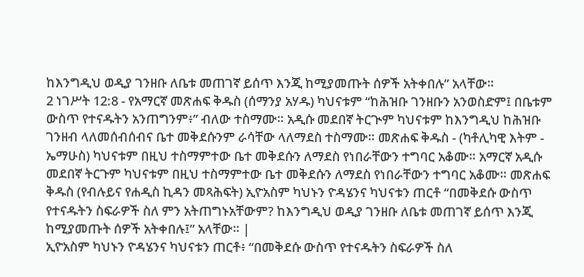ከእንግዲህ ወዲያ ገንዘቡ ለቤቱ መጠገኛ ይሰጥ እንጂ ከሚያመጡት ሰዎች አትቀበሉ” አላቸው።
2 ነገሥት 12:8 - የአማርኛ መጽሐፍ ቅዱስ (ሰማንያ አሃዱ) ካህናቱም “ከሕዝቡ ገንዘቡን አንወስድም፤ በቤቱም ውስጥ የተናዱትን አንጠግንም፥” ብለው ተስማሙ። አዲሱ መደበኛ ትርጒም ካህናቱም ከእንግዲህ ከሕዝቡ ገንዘብ ላለመሰብሰብና ቤተ መቅደሱንም ራሳቸው ላለማደስ ተስማሙ። መጽሐፍ ቅዱስ - (ካቶሊካዊ እትም - ኤማሁስ) ካህናቱም በዚህ ተስማምተው ቤተ መቅደሱን ለማደስ የነበራቸውን ተግባር አቆሙ። አማርኛ አዲሱ መደበኛ ትርጉም ካህናቱም በዚህ ተስማምተው ቤተ መቅደሱን ለማደስ የነበራቸውን ተግባር አቆሙ። መጽሐፍ ቅዱስ (የብሉይና የሐዲስ ኪዳን መጻሕፍት) ኢዮአስም ካህኑን ዮዳሄንና ካህናቱን ጠርቶ “በመቅደሱ ውስጥ የተናዱትን ስፍራዎች ስለ ምን አትጠግኑአቸውም? ከእንግዲህ ወዲያ ገንዘቡ ለቤቱ መጠገኛ ይሰጥ እንጂ ከሚያመጡት ሰዎች አትቀበሉ፤” አላቸው። |
ኢዮአስም ካህኑን ዮዳሄንና ካህናቱን ጠርቶ፥ “በመቅደሱ ውስጥ የተናዱትን ስፍራዎች ስለ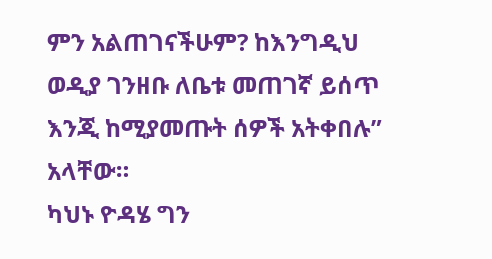ምን አልጠገናችሁም? ከእንግዲህ ወዲያ ገንዘቡ ለቤቱ መጠገኛ ይሰጥ እንጂ ከሚያመጡት ሰዎች አትቀበሉ” አላቸው።
ካህኑ ዮዳሄ ግን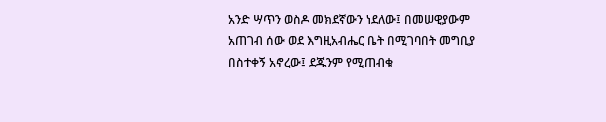አንድ ሣጥን ወስዶ መክደኛውን ነደለው፤ በመሠዊያውም አጠገብ ሰው ወደ እግዚአብሔር ቤት በሚገባበት መግቢያ በስተቀኝ አኖረው፤ ደጁንም የሚጠብቁ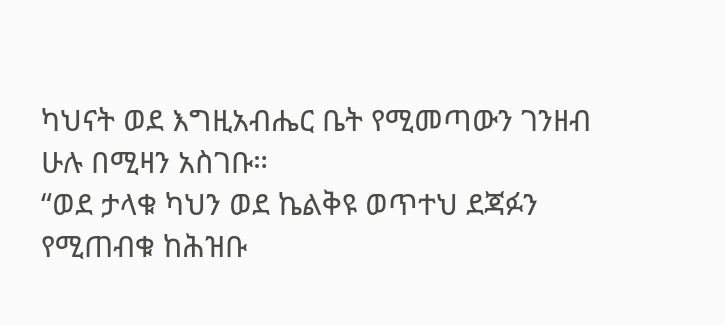ካህናት ወደ እግዚአብሔር ቤት የሚመጣውን ገንዘብ ሁሉ በሚዛን አስገቡ።
“ወደ ታላቁ ካህን ወደ ኬልቅዩ ወጥተህ ደጃፉን የሚጠብቁ ከሕዝቡ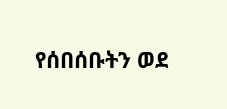የሰበሰቡትን ወደ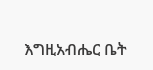እግዚአብሔር ቤት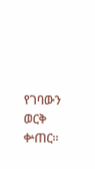የገባውን ወርቅ ቍጠር።